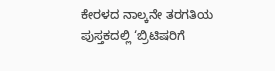ಕೇರಳದ ನಾಲ್ಕನೇ ತರಗತಿಯ ಪುಸ್ತಕದಲ್ಲಿ ‘ಬ್ರಿಟಿಷರಿಗೆ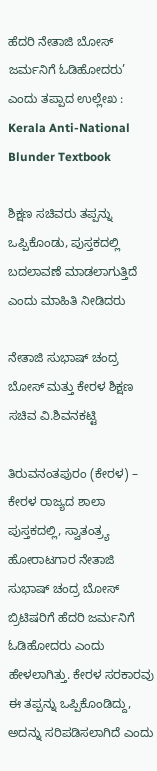ಹೆದರಿ ನೇತಾಜಿ ಬೋಸ್ ಜರ್ಮನಿಗೆ ಓಡಿಹೋದರು’ ಎಂದು ತಪ್ಪಾದ ಉಲ್ಲೇಖ : Kerala Anti-National Blunder Textbook

ಶಿಕ್ಷಣ ಸಚಿವರು ತಪ್ಪನ್ನು ಒಪ್ಪಿಕೊಂಡು, ಪುಸ್ತಕದಲ್ಲಿ ಬದಲಾವಣೆ ಮಾಡಲಾಗುತ್ತಿದೆ ಎಂದು ಮಾಹಿತಿ ನೀಡಿದರು

ನೇತಾಜಿ ಸುಭಾಷ್ ಚಂದ್ರ ಬೋಸ್ ಮತ್ತು ಕೇರಳ ಶಿಕ್ಷಣ ಸಚಿವ ವಿ.ಶಿವನಕಟ್ಟಿ

ತಿರುವನಂತಪುರಂ (ಕೇರಳ) – ಕೇರಳ ರಾಜ್ಯದ ಶಾಲಾ ಪುಸ್ತಕದಲ್ಲಿ, ಸ್ವಾತಂತ್ರ್ಯ ಹೋರಾಟಗಾರ ನೇತಾಜಿ ಸುಭಾಷ್ ಚಂದ್ರ ಬೋಸ್ ಬ್ರಿಟಿಷರಿಗೆ ಹೆದರಿ ಜರ್ಮನಿಗೆ ಓಡಿಹೋದರು ಎಂದು ಹೇಳಲಾಗಿತ್ತು. ಕೇರಳ ಸರಕಾರವು ಈ ತಪ್ಪನ್ನು ಒಪ್ಪಿಕೊಂಡಿದ್ದು, ಅದನ್ನು ಸರಿಪಡಿಸಲಾಗಿದೆ ಎಂದು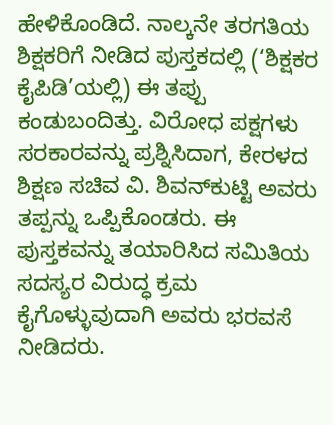ಹೇಳಿಕೊಂಡಿದೆ. ನಾಲ್ಕನೇ ತರಗತಿಯ ಶಿಕ್ಷಕರಿಗೆ ನೀಡಿದ ಪುಸ್ತಕದಲ್ಲಿ (‘ಶಿಕ್ಷಕರ ಕೈಪಿಡಿ’ಯಲ್ಲಿ) ಈ ತಪ್ಪು ಕಂಡುಬಂದಿತ್ತು. ವಿರೋಧ ಪಕ್ಷಗಳು ಸರಕಾರವನ್ನು ಪ್ರಶ್ನಿಸಿದಾಗ, ಕೇರಳದ ಶಿಕ್ಷಣ ಸಚಿವ ವಿ. ಶಿವನ್‌ಕುಟ್ಟಿ ಅವರು ತಪ್ಪನ್ನು ಒಪ್ಪಿಕೊಂಡರು. ಈ ಪುಸ್ತಕವನ್ನು ತಯಾರಿಸಿದ ಸಮಿತಿಯ ಸದಸ್ಯರ ವಿರುದ್ಧ ಕ್ರಮ ಕೈಗೊಳ್ಳುವುದಾಗಿ ಅವರು ಭರವಸೆ ನೀಡಿದರು.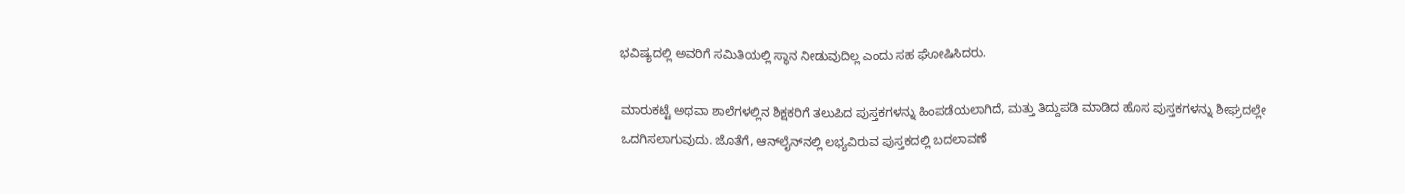ಭವಿಷ್ಯದಲ್ಲಿ ಅವರಿಗೆ ಸಮಿತಿಯಲ್ಲಿ ಸ್ಥಾನ ನೀಡುವುದಿಲ್ಲ ಎಂದು ಸಹ ಘೋಷಿಸಿದರು.

ಮಾರುಕಟ್ಟೆ ಅಥವಾ ಶಾಲೆಗಳಲ್ಲಿನ ಶಿಕ್ಷಕರಿಗೆ ತಲುಪಿದ ಪುಸ್ತಕಗಳನ್ನು ಹಿಂಪಡೆಯಲಾಗಿದೆ, ಮತ್ತು ತಿದ್ದುಪಡಿ ಮಾಡಿದ ಹೊಸ ಪುಸ್ತಕಗಳನ್ನು ಶೀಘ್ರದಲ್ಲೇ ಒದಗಿಸಲಾಗುವುದು. ಜೊತೆಗೆ, ಆನ್‌ಲೈನ್‌ನಲ್ಲಿ ಲಭ್ಯವಿರುವ ಪುಸ್ತಕದಲ್ಲಿ ಬದಲಾವಣೆ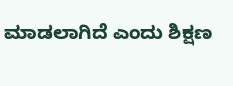ಮಾಡಲಾಗಿದೆ ಎಂದು ಶಿಕ್ಷಣ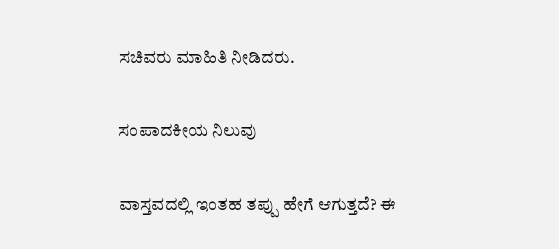ಸಚಿವರು ಮಾಹಿತಿ ನೀಡಿದರು.

ಸಂಪಾದಕೀಯ ನಿಲುವು

ವಾಸ್ತವದಲ್ಲಿ ಇಂತಹ ತಪ್ಪು ಹೇಗೆ ಆಗುತ್ತದೆ? ಈ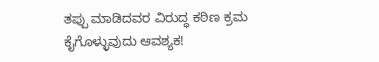ತಪ್ಪು ಮಾಡಿದವರ ವಿರುದ್ಧ ಕಠಿಣ ಕ್ರಮ ಕೈಗೊಳ್ಳುವುದು ಆವಶ್ಯಕ!